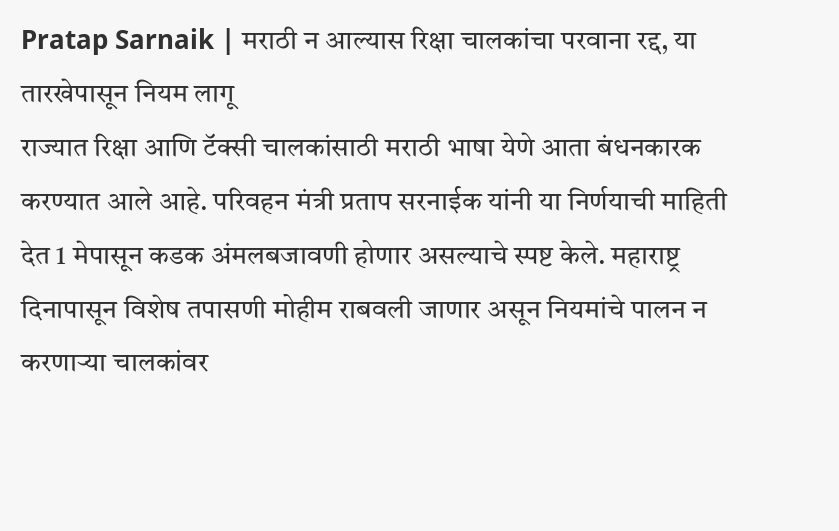Pratap Sarnaik | मराठी न आल्यास रिक्षा चालकांचा परवाना रद्द, या तारखेपासून नियम लागू
राज्यात रिक्षा आणि टॅक्सी चालकांसाठी मराठी भाषा येणे आता बंधनकारक करण्यात आले आहे. परिवहन मंत्री प्रताप सरनाईक यांनी या निर्णयाची माहिती देत 1 मेपासून कडक अंमलबजावणी होणार असल्याचे स्पष्ट केले. महाराष्ट्र दिनापासून विशेष तपासणी मोहीम राबवली जाणार असून नियमांचे पालन न करणाऱ्या चालकांवर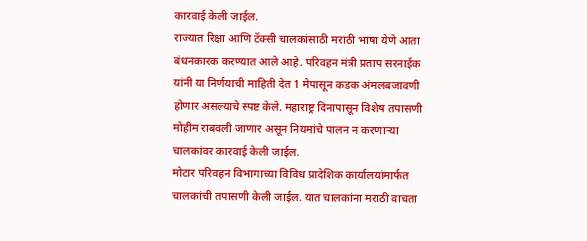कारवाई केली जाईल.
राज्यात रिक्षा आणि टॅक्सी चालकांसाठी मराठी भाषा येणे आता बंधनकारक करण्यात आले आहे. परिवहन मंत्री प्रताप सरनाईक यांनी या निर्णयाची माहिती देत 1 मेपासून कडक अंमलबजावणी होणार असल्याचे स्पष्ट केले. महाराष्ट्र दिनापासून विशेष तपासणी मोहीम राबवली जाणार असून नियमांचे पालन न करणाऱ्या चालकांवर कारवाई केली जाईल.
मोटार परिवहन विभागाच्या विविध प्रादेशिक कार्यालयांमार्फत चालकांची तपासणी केली जाईल. यात चालकांना मराठी वाचता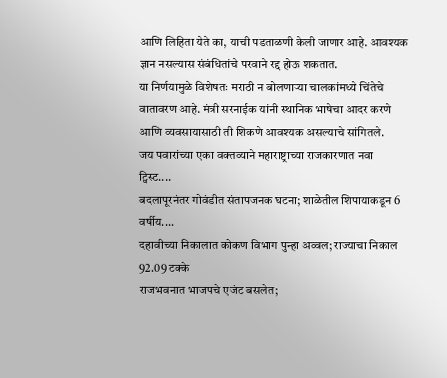आणि लिहिता येते का, याची पडताळणी केली जाणार आहे. आवश्यक ज्ञान नसल्यास संबंधितांचे परवाने रद्द होऊ शकतात.
या निर्णयामुळे विशेषतः मराठी न बोलणाऱ्या चालकांमध्ये चिंतेचे वातावरण आहे. मंत्री सरनाईक यांनी स्थानिक भाषेचा आदर करणे आणि व्यवसायासाठी ती शिकणे आवश्यक असल्याचे सांगितले.
जय पवारांच्या एका वक्तव्याने महाराष्ट्राच्या राजकारणात नवा ट्विस्ट....
बदलापूरनंतर गोवंडीत संतापजनक घटना; शाळेतील शिपायाकडून 6 वर्षीय....
दहावीच्या निकालात कोकण विभाग पुन्हा अव्वल; राज्याचा निकाल 92.09 टक्के
राजभवनात भाजपचे एजंट बसलेत;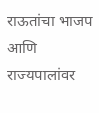राऊतांचा भाजप आणि राज्यपालांवर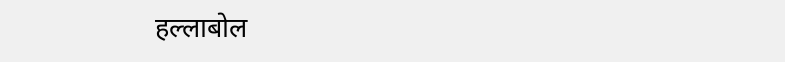हल्लाबोल